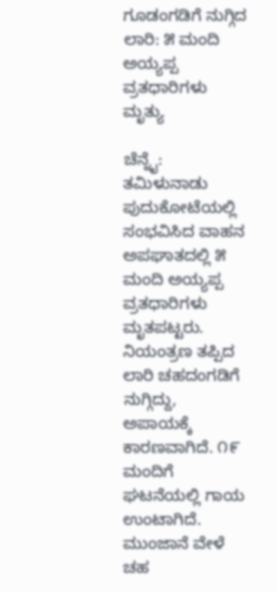ಗೂಡಂಗಡಿಗೆ ನುಗ್ಗಿದ ಲಾರಿ: ೫ ಮಂದಿ ಅಯ್ಯಪ್ಪ ವ್ರತಧಾರಿಗಳು ಮೃತ್ಯು

ಚೆನ್ನೈ: ತಮಿಳುನಾಡು ಪುದುಕೋಟೆಯಲ್ಲಿ ಸಂಭವಿಸಿದ ವಾಹನ ಅಪಘಾತದಲ್ಲಿ ೫ ಮಂದಿ ಅಯ್ಯಪ್ಪ ವ್ರತಧಾರಿಗಳು ಮೃತಪಟ್ಟರು. ನಿಯಂತ್ರಣ ತಪ್ಪಿದ ಲಾರಿ ಚಹದಂಗಡಿಗೆ ನುಗ್ಗಿದ್ದು, ಅಪಾಯಕ್ಕೆ ಕಾರಣವಾಗಿದೆ. ೧೯ ಮಂದಿಗೆ ಘಟನೆಯಲ್ಲಿ ಗಾಯ ಉಂಟಾಗಿದೆ. ಮುಂಜಾನೆ ವೇಳೆ  ಚಹ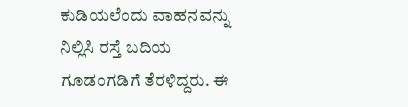ಕುಡಿಯಲೆಂದು ವಾಹನವನ್ನು ನಿಲ್ಲಿಸಿ ರಸ್ತೆ ಬದಿಯ ಗೂಡಂಗಡಿಗೆ ತೆರಳಿದ್ದರು. ಈ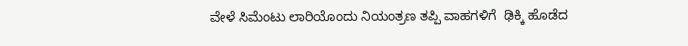ವೇಳೆ ಸಿಮೆಂಟು ಲಾರಿಯೊಂದು ನಿಯಂತ್ರಣ ತಪ್ಪಿ ವಾಹಗಳಿಗೆ  ಢಿಕ್ಕಿ ಹೊಡೆದ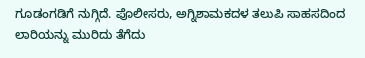ಗೂಡಂಗಡಿಗೆ ನುಗ್ಗಿದೆ. ಪೊಲೀಸರು, ಅಗ್ನಿಶಾಮಕದಳ ತಲುಪಿ ಸಾಹಸದಿಂದ ಲಾರಿಯನ್ನು ಮುರಿದು ತೆಗೆದು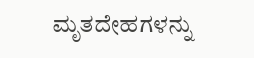ಮೃತದೇಹಗಳನ್ನು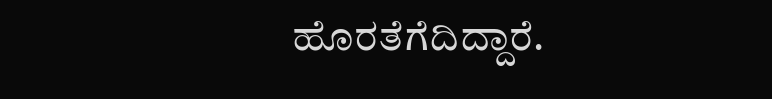ಹೊರತೆಗೆದಿದ್ದಾರೆ.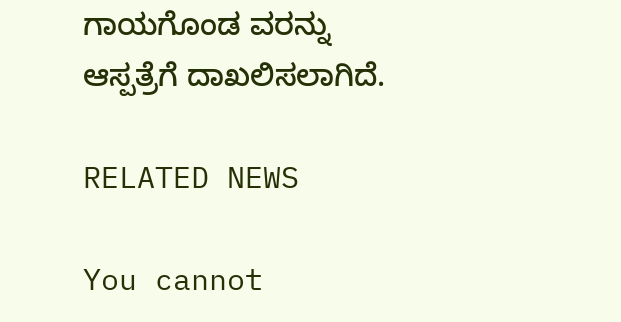ಗಾಯಗೊಂಡ ವರನ್ನು ಆಸ್ಪತ್ರೆಗೆ ದಾಖಲಿಸಲಾಗಿದೆ.

RELATED NEWS

You cannot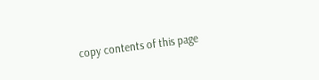copy contents of this page